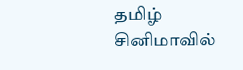தமிழ் சினிமாவில்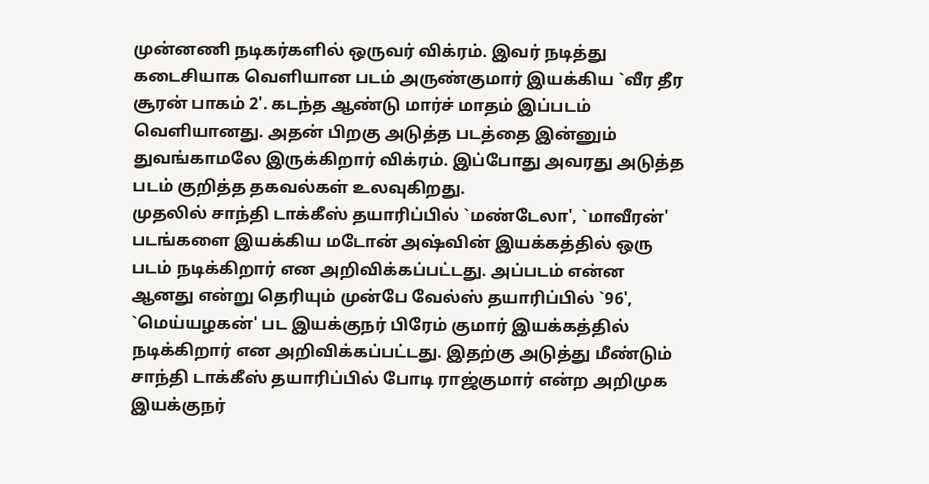முன்னணி நடிகர்களில் ஒருவர் விக்ரம். இவர் நடித்து கடைசியாக வெளியான படம் அருண்குமார் இயக்கிய `வீர தீர சூரன் பாகம் 2'. கடந்த ஆண்டு மார்ச் மாதம் இப்படம் வெளியானது. அதன் பிறகு அடுத்த படத்தை இன்னும் துவங்காமலே இருக்கிறார் விக்ரம். இப்போது அவரது அடுத்த படம் குறித்த தகவல்கள் உலவுகிறது.
முதலில் சாந்தி டாக்கீஸ் தயாரிப்பில் `மண்டேலா', `மாவீரன்' படங்களை இயக்கிய மடோன் அஷ்வின் இயக்கத்தில் ஒரு படம் நடிக்கிறார் என அறிவிக்கப்பட்டது. அப்படம் என்ன ஆனது என்று தெரியும் முன்பே வேல்ஸ் தயாரிப்பில் `96', `மெய்யழகன்' பட இயக்குநர் பிரேம் குமார் இயக்கத்தில் நடிக்கிறார் என அறிவிக்கப்பட்டது. இதற்கு அடுத்து மீண்டும் சாந்தி டாக்கீஸ் தயாரிப்பில் போடி ராஜ்குமார் என்ற அறிமுக இயக்குநர்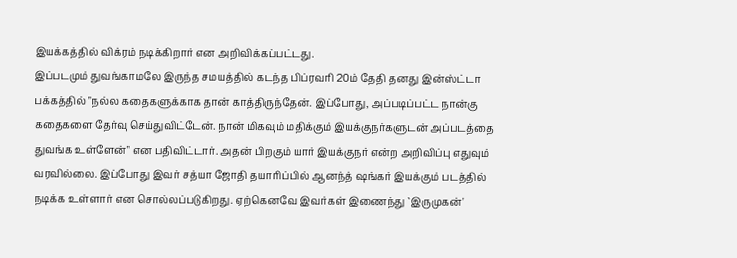இயக்கத்தில் விக்ரம் நடிக்கிறார் என அறிவிக்கப்பட்டது.
இப்படமும் துவங்காமலே இருந்த சமயத்தில் கடந்த பிப்ரவரி 20ம் தேதி தனது இன்ஸ்ட்டா பக்கத்தில் "நல்ல கதைகளுக்காக தான் காத்திருந்தேன். இப்போது, அப்படிப்பட்ட நான்கு கதைகளை தேர்வு செய்துவிட்டேன். நான் மிகவும் மதிக்கும் இயக்குநர்களுடன் அப்படத்தை துவங்க உள்ளேன்" என பதிவிட்டார். அதன் பிறகும் யார் இயக்குநர் என்ற அறிவிப்பு எதுவும் வரவில்லை. இப்போது இவர் சத்யா ஜோதி தயாரிப்பில் ஆனந்த் ஷங்கர் இயக்கும் படத்தில் நடிக்க உள்ளார் என சொல்லப்படுகிறது. ஏற்கெனவே இவர்கள் இணைந்து `இருமுகன்'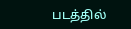படத்தில்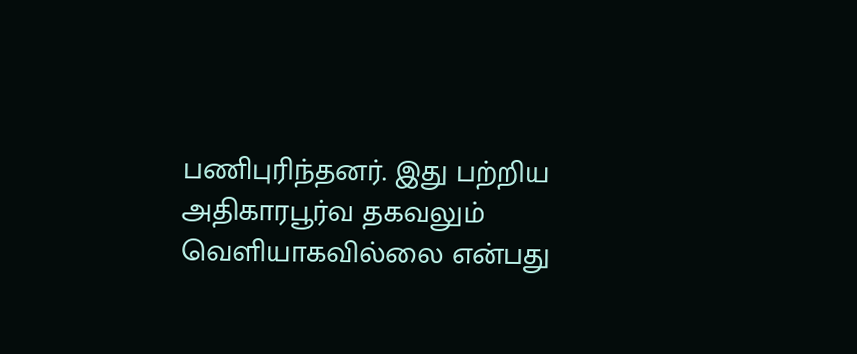பணிபுரிந்தனர். இது பற்றிய அதிகாரபூர்வ தகவலும் வெளியாகவில்லை என்பது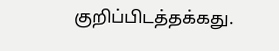குறிப்பிடத்தக்கது.